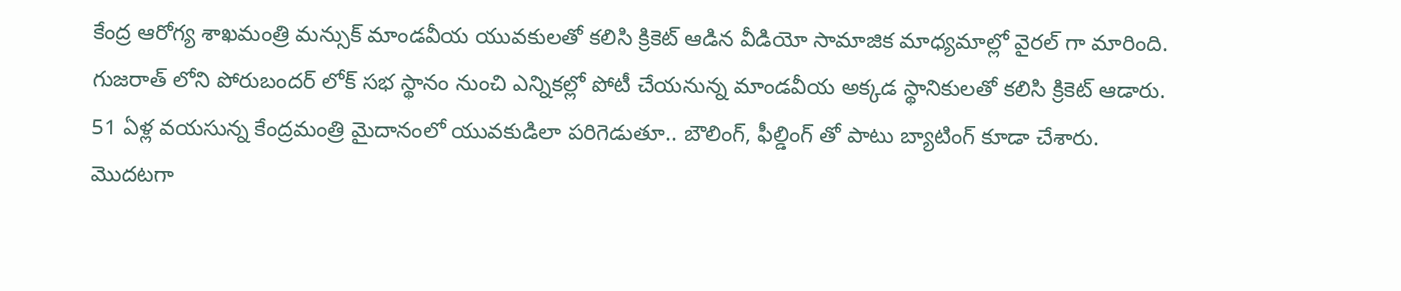కేంద్ర ఆరోగ్య శాఖమంత్రి మన్సుక్ మాండవీయ యువకులతో కలిసి క్రికెట్ ఆడిన వీడియో సామాజిక మాధ్యమాల్లో వైరల్ గా మారింది. గుజరాత్ లోని పోరుబందర్ లోక్ సభ స్థానం నుంచి ఎన్నికల్లో పోటీ చేయనున్న మాండవీయ అక్కడ స్థానికులతో కలిసి క్రికెట్ ఆడారు. 51 ఏళ్ల వయసున్న కేంద్రమంత్రి మైదానంలో యువకుడిలా పరిగెడుతూ.. బౌలింగ్, ఫీల్డింగ్ తో పాటు బ్యాటింగ్ కూడా చేశారు. మొదటగా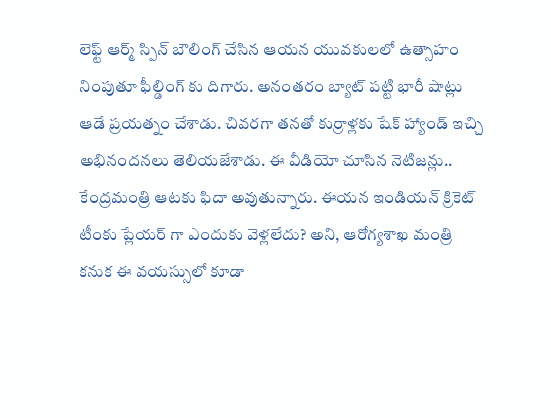లెఫ్ట్ ఆర్మ్ స్పిన్ బౌలింగ్ చేసిన ఆయన యువకులలో ఉత్సాహం నింపుతూ ఫీల్డింగ్ కు దిగారు. అనంతరం బ్యాట్ పట్టి భారీ షాట్లు ఆడే ప్రయత్నం చేశాడు. చివరగా తనతో కుర్రాళ్లకు షేక్ హ్యాండ్ ఇచ్చి అభినందనలు తెలియజేశాడు. ఈ వీడియో చూసిన నెటిజన్లు.. కేంద్రమంత్రి ఆటకు ఫిదా అవుతున్నారు. ఈయన ఇండియన్ క్రికెట్ టీంకు ప్లేయర్ గా ఎందుకు వెళ్లలేదు? అని, ఆరోగ్యశాఖ మంత్రి కనుక ఈ వయస్సులో కూడా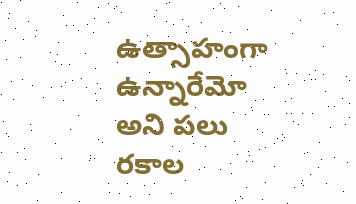ఉత్సాహంగా ఉన్నారేమో అని పలు రకాల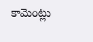కామెంట్లు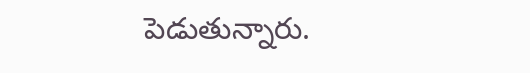పెడుతున్నారు.